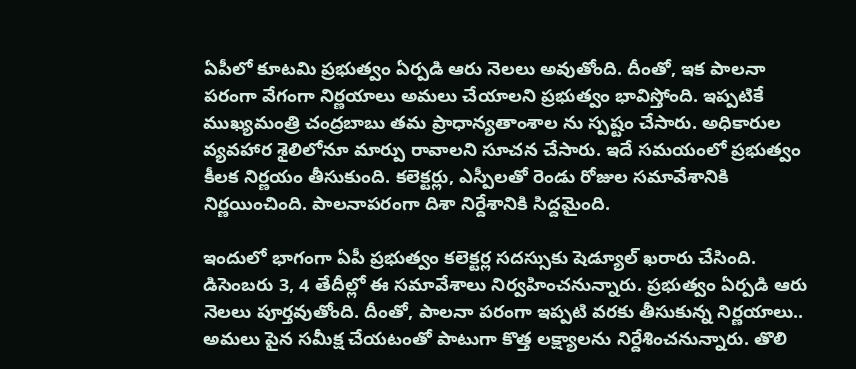ఏపీలో కూటమి ప్రభుత్వం ఏర్పడి ఆరు నెలలు అవుతోంది. దీంతో, ఇక పాలనా పరంగా వేగంగా నిర్ణయాలు అమలు చేయాలని ప్రభుత్వం భావిస్తోంది. ఇప్పటికే ముఖ్యమంత్రి చంద్రబాబు తమ ప్రాధాన్యతాంశాల ను స్పష్టం చేసారు. అధికారుల వ్యవహార శైలిలోనూ మార్పు రావాలని సూచన చేసారు. ఇదే సమయంలో ప్రభుత్వం కీలక నిర్ణయం తీసుకుంది. కలెక్టర్లు, ఎస్పీలతో రెండు రోజుల సమావేశానికి నిర్ణయించింది. పాలనాపరంగా దిశా నిర్దేశానికి సిద్దమైంది.

ఇందులో భాగంగా ఏపీ ప్రభుత్వం కలెక్టర్ల సదస్సుకు షెడ్యూల్ ఖరారు చేసింది. డిసెంబరు 3, 4 తేదీల్లో ఈ సమావేశాలు నిర్వహించనున్నారు. ప్రభుత్వం ఏర్పడి ఆరు నెలలు పూర్తవుతోంది. దీంతో, పాలనా పరంగా ఇప్పటి వరకు తీసుకున్న నిర్ణయాలు.. అమలు పైన సమీక్ష చేయటంతో పాటుగా కొత్త లక్ష్యాలను నిర్దేశించనున్నారు. తొలి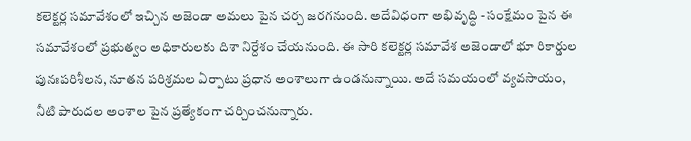కలెక్టర్ల సమావేశంలో ఇచ్చిన అజెండా అమలు పైన చర్చ జరగనుంది. అదేవిధంగా అభివృద్ధి - సంక్షేమం పైన ఈ సమావేశంలో ప్రభుత్వం అధికారులకు దిశా నిర్దేశం చేయనుంది. ఈ సారి కలెక్టర్ల సమావేశ అజెండాలో భూ రికార్డుల పునఃపరిశీలన, నూతన పరిశ్రమల ఏర్పాటు ప్రధాన అంశాలుగా ఉండనున్నాయి. అదే సమయంలో వ్యవసాయం, నీటి పారుదల అంశాల పైన ప్రత్యేకంగా చర్చించనున్నారు.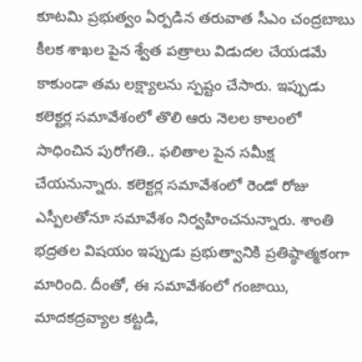కూటమి ప్రభుత్వం ఏర్పడిన తరువాత సీఎం చంద్రబాబు కీలక శాఖల పైన శ్వేత పత్రాలు విడుదల చేయడమే కాకుండా తమ లక్ష్యాలను స్పష్టం చేసారు. ఇప్పుడు కలెక్టర్ల సమావేశంలో తొలి ఆరు నెలల కాలంలో సాధించిన పురోగతి.. ఫలితాల పైన సమీక్ష చేయనున్నారు. కలెక్టర్ల సమావేశంలో రెండో రోజు ఎస్పీలతోనూ సమావేశం నిర్వహించనున్నారు. శాంతి భద్రతల విషయం ఇప్పుడు ప్రభుత్వానికి ప్రతిష్ఠాత్మకంగా మారింది. దీంతో, ఈ సమావేశంలో గంజాయి, మాదకద్రవ్యాల కట్టడి,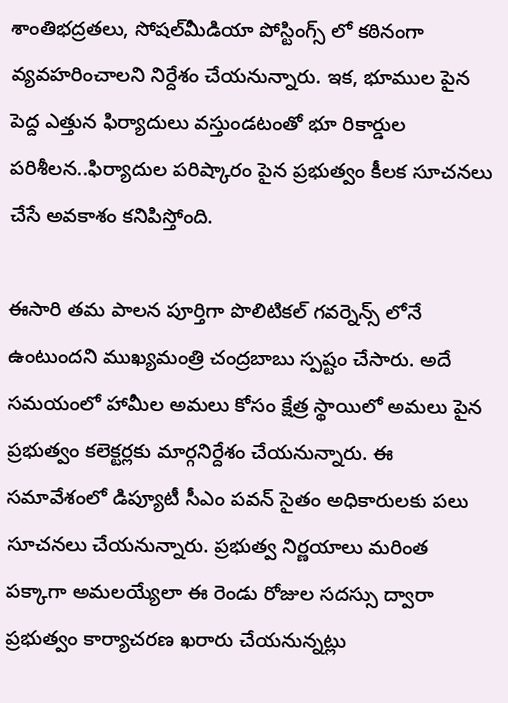శాంతిభద్రతలు, సోషల్‌మీడియా పోస్టింగ్స్ లో కఠినంగా వ్యవహరించాలని నిర్దేశం చేయనున్నారు. ఇక, భూముల పైన పెద్ద ఎత్తున ఫిర్యాదులు వస్తుండటంతో భూ రికార్డుల పరిశీలన..ఫిర్యాదుల పరిష్కారం పైన ప్రభుత్వం కీలక సూచనలు చేసే అవకాశం కనిపిస్తోంది.

ఈసారి తమ పాలన పూర్తిగా పొలిటికల్ గవర్నెన్స్ లోనే ఉంటుందని ముఖ్యమంత్రి చంద్రబాబు స్పష్టం చేసారు. అదే సమయంలో హామీల అమలు కోసం క్షేత్ర స్థాయిలో అమలు పైన ప్రభుత్వం కలెక్టర్లకు మార్గనిర్దేశం చేయనున్నారు. ఈ సమావేశంలో డిప్యూటీ సీఎం పవన్ సైతం అధికారులకు పలు సూచనలు చేయనున్నారు. ప్రభుత్వ నిర్ణయాలు మరింత పక్కాగా అమలయ్యేలా ఈ రెండు రోజుల సదస్సు ద్వారా ప్రభుత్వం కార్యాచరణ ఖరారు చేయనున్నట్లు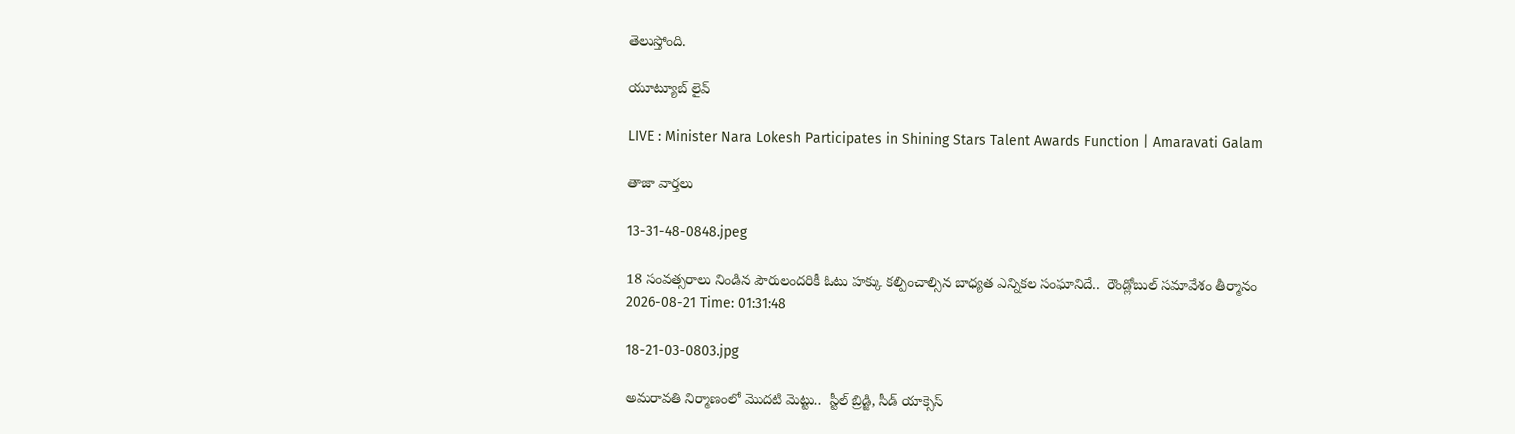తెలుస్తోంది.

యూట్యూబ్ లైవ్

LIVE : Minister Nara Lokesh Participates in Shining Stars Talent Awards Function | Amaravati Galam

తాజా వార్తలు

13-31-48-0848.jpeg

18 సంవత్సరాలు నిండిన పౌరులందరికీ ఓటు హక్కు కల్పించాల్సిన బాధ్యత ఎన్నికల సంఘానిదే..  రౌండ్లోబుల్ సమావేశం తీర్మానం
2026-08-21 Time: 01:31:48

18-21-03-0803.jpg

అమరావతి నిర్మాణంలో మొదటి మెట్టు..  స్టీల్ బ్రిడ్జి, సీడ్ యాక్సెస్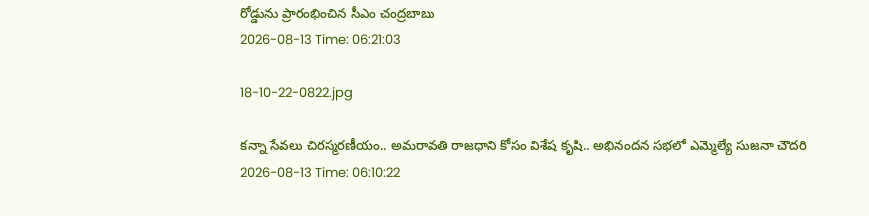రోడ్డును ప్రారంభించిన సీఎం చంద్రబాబు
2026-08-13 Time: 06:21:03

18-10-22-0822.jpg

కన్నా సేవలు చిరస్మరణీయం.. అమరావతి రాజధాని కోసం విశేష కృషి.. అభినందన సభలో ఎమ్మెల్యే సుజనా చౌదరి
2026-08-13 Time: 06:10:22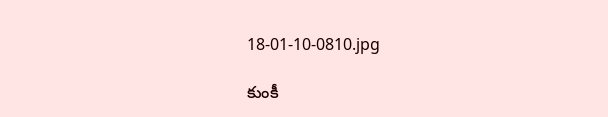18-01-10-0810.jpg

కుంకీ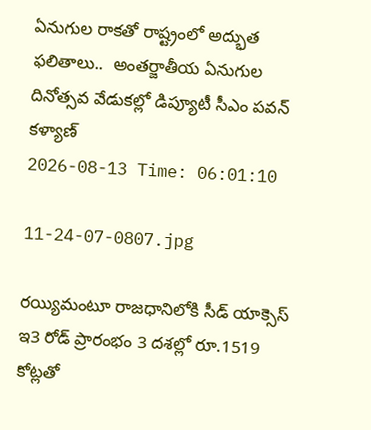ఏనుగుల రాకతో రాష్ట్రంలో అద్భుత ఫలితాలు..  అంతర్జాతీయ ఏనుగుల దినోత్సవ వేడుకల్లో డిప్యూటీ సీఎం పవన్ కళ్యాణ్
2026-08-13 Time: 06:01:10

11-24-07-0807.jpg

రయ్యిమంటూ రాజధానిలోకి సీడ్‌ యాక్సెస్‌ ఇ3 రోడ్‌ ప్రారంభం 3 దశల్లో రూ.1519 కోట్లతో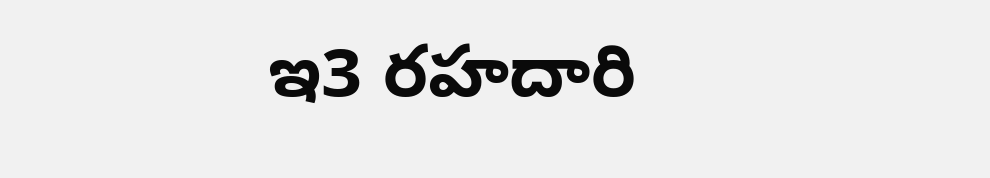ఇ3 రహదారి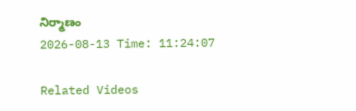నిర్మాణం
2026-08-13 Time: 11:24:07

Related Videos